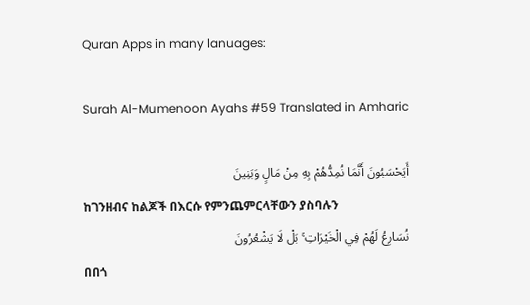Quran Apps in many lanuages:

Surah Al-Mumenoon Ayahs #59 Translated in Amharic

أَيَحْسَبُونَ أَنَّمَا نُمِدُّهُمْ بِهِ مِنْ مَالٍ وَبَنِينَ
ከገንዘብና ከልጆች በእርሱ የምንጨምርላቸውን ያስባሉን
نُسَارِعُ لَهُمْ فِي الْخَيْرَاتِ ۚ بَلْ لَا يَشْعُرُونَ
በበጎ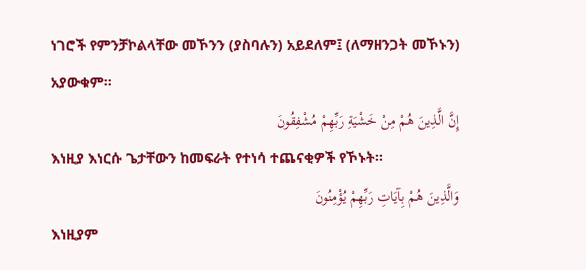ነገሮች የምንቻኮልላቸው መኾንን (ያስባሉን) አይደለም፤ (ለማዘንጋት መኾኑን) አያውቁም፡፡
إِنَّ الَّذِينَ هُمْ مِنْ خَشْيَةِ رَبِّهِمْ مُشْفِقُونَ
እነዚያ እነርሱ ጌታቸውን ከመፍራት የተነሳ ተጨናቂዎች የኾኑት፡፡
وَالَّذِينَ هُمْ بِآيَاتِ رَبِّهِمْ يُؤْمِنُونَ
እነዚያም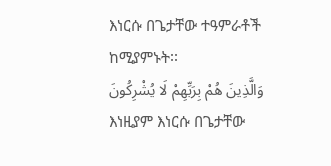እነርሱ በጌታቸው ተዓምራቶች ከሚያምኑት፡፡
وَالَّذِينَ هُمْ بِرَبِّهِمْ لَا يُشْرِكُونَ
እነዚያም እነርሱ በጌታቸው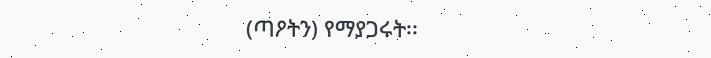(ጣዖትን) የማያጋሩት፡፡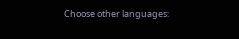Choose other languages: